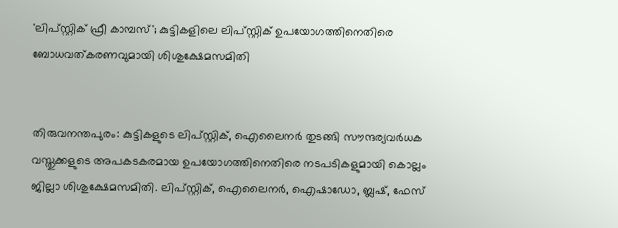'ലിപ്സ്റ്റിക് ഫ്രീ കാമ്പസ്'; കുട്ടികളിലെ ലിപ്സ്റ്റിക് ഉപയോഗത്തിനെതിരെ ബോധവത്കരണവുമായി ശിശുക്ഷേമസമിതി


തിരുവനന്തപുരം: കുട്ടികളുടെ ലിപ്സ്റ്റിക്, ഐലൈനർ തുടങ്ങി സൗന്ദര്യവർധക വസ്തുക്കളുടെ അപകടകരമായ ഉപയോഗത്തിനെതിരെ നടപടികളുമായി കൊല്ലം ജില്ലാ ശിശുക്ഷേമസമിതി. ലിപ്സ്റ്റിക്, ഐലൈനർ, ഐഷാഡോ, ബ്ലഷ്, ഫേസ്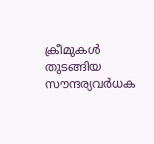ക്രീമുകൾ തുടങ്ങിയ സൗന്ദര്യവർധക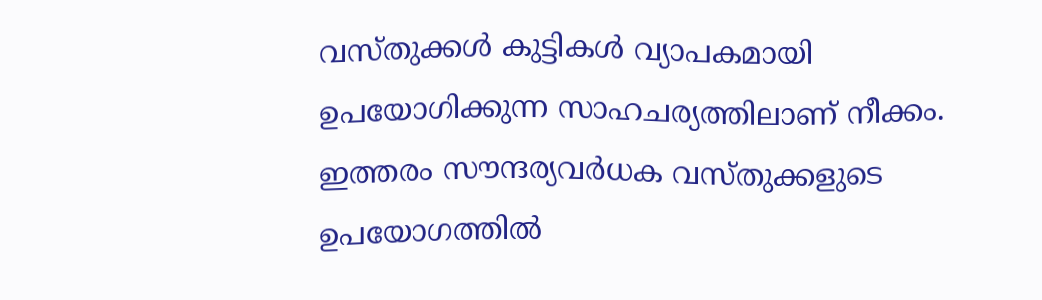വസ്തുക്കൾ കുട്ടികൾ വ്യാപകമായി ഉപയോഗിക്കുന്ന സാഹചര്യത്തിലാണ് നീക്കം. ഇത്തരം സൗന്ദര്യവർധക വസ്തുക്കളുടെ ഉപയോഗത്തിൽ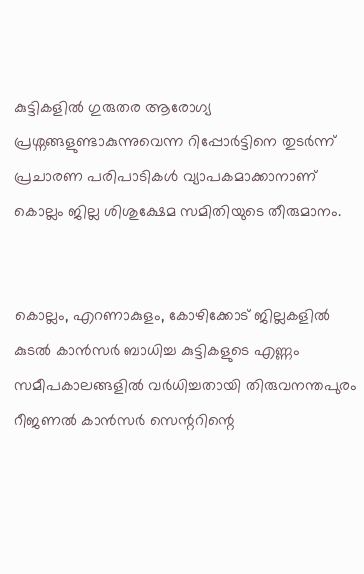കുട്ടികളിൽ ഗുരുതര ആരോഗ്യ പ്രശ്നങ്ങളുണ്ടാകുന്നുവെന്ന റിപ്പോർട്ടിനെ തുടർന്ന് പ്രചാരണ പരിപാടികൾ വ്യാപകമാക്കാനാണ് കൊല്ലം ജില്ല ശിശുക്ഷേമ സമിതിയുടെ തീരുമാനം.


കൊല്ലം, എറണാകുളം, കോഴിക്കോട് ജില്ലകളിൽ കുടൽ കാൻസർ ബാധിച്ച കുട്ടികളുടെ എണ്ണം സമീപകാലങ്ങളിൽ വർധിച്ചതായി തിരുവനന്തപുരം റീജണൽ കാൻസർ സെന്ററിന്റെ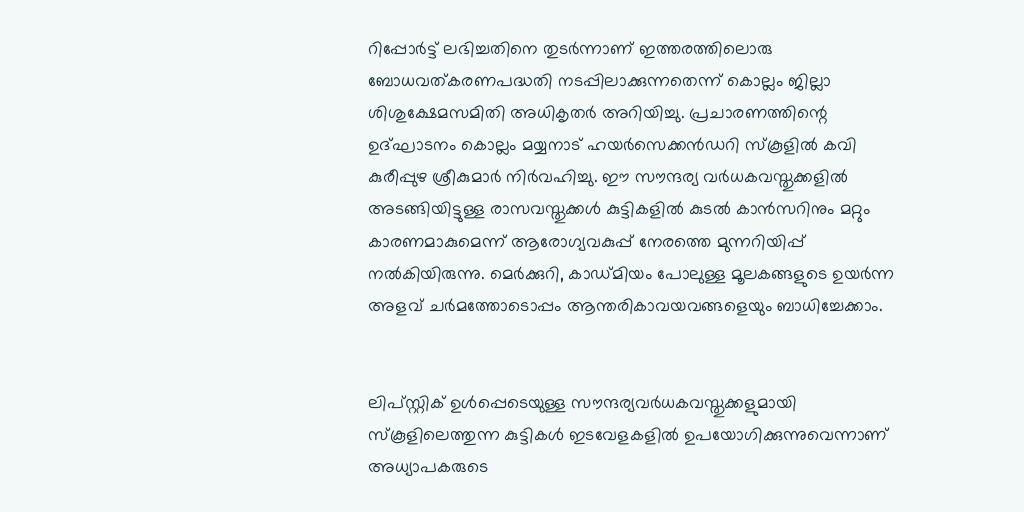റിപ്പോർട്ട് ലഭിച്ചതിനെ തുടർന്നാണ് ഇത്തരത്തിലൊരു ബോധവത്കരണപദ്ധതി നടപ്പിലാക്കുന്നതെന്ന് കൊല്ലം ജില്ലാ ശിശുക്ഷേമസമിതി അധികൃതർ അറിയിച്ചു. പ്രചാരണത്തിന്റെ ഉദ്ഘാടനം കൊല്ലം മയ്യനാട് ഹയർസെക്കൻഡറി സ്കൂളിൽ കവി കുരീപ്പുഴ ശ്രീകുമാർ നിർവഹിച്ചു. ഈ സൗന്ദര്യ വർധകവസ്തുക്കളിൽ അടങ്ങിയിട്ടുള്ള രാസവസ്തുക്കൾ കുട്ടികളിൽ കുടൽ കാൻസറിനും മറ്റും കാരണമാകുമെന്ന് ആരോഗ്യവകുപ്പ് നേരത്തെ മുന്നറിയിപ്പ് നൽകിയിരുന്നു. മെർക്കുറി, കാഡ്മിയം പോലുള്ള മൂലകങ്ങളുടെ ഉയർന്ന അളവ് ചർമത്തോടൊപ്പം ആന്തരികാവയവങ്ങളെയും ബാധിച്ചേക്കാം.


ലിപ്‌സ്റ്റിക്‌ ഉൾപ്പെടെയുള്ള സൗന്ദര്യവർധകവസ്തുക്കളുമായി സ്കൂളിലെത്തുന്ന കുട്ടികൾ ഇടവേളകളിൽ ഉപയോഗിക്കുന്നുവെന്നാണ് അധ്യാപകരുടെ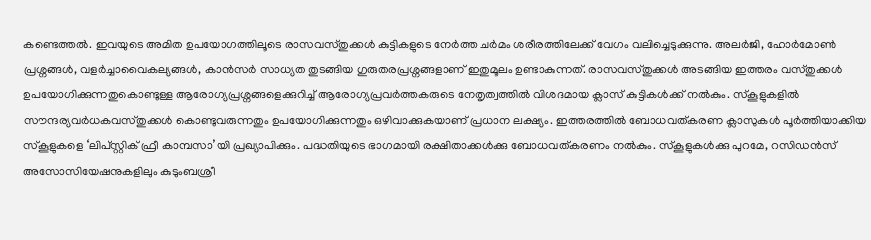കണ്ടെത്തൽ. ഇവയുടെ അമിത ഉപയോഗത്തിലൂടെ രാസവസ്തുക്കൾ കുട്ടികളുടെ നേർത്ത ചർമം ശരീരത്തിലേക്ക് വേഗം വലിച്ചെടുക്കുന്നു. അലർജി, ഹോർമോൺ പ്രശ്നങ്ങൾ, വളർച്ചാവൈകല്യങ്ങൾ, കാൻസർ സാധ്യത തുടങ്ങിയ ഗുരുതരപ്രശ്നങ്ങളാണ് ഇതുമൂലം ഉണ്ടാകുന്നത്. രാസവസ്തുക്കൾ അടങ്ങിയ ഇത്തരം വസ്തുക്കൾ ഉപയോഗിക്കുന്നതുകൊണ്ടുള്ള ആരോഗ്യപ്രശ്നങ്ങളെക്കുറിച്ച് ആരോഗ്യപ്രവർത്തകരുടെ നേതൃത്വത്തിൽ വിശദമായ ക്ലാസ് കുട്ടികൾക്ക് നൽകും. സ്കൂളുകളിൽ സൗന്ദര്യവർധകവസ്തുക്കൾ കൊണ്ടുവരുന്നതും ഉപയോഗിക്കുന്നതും ഒഴിവാക്കുകയാണ് പ്രധാന ലക്ഷ്യം. ഇത്തരത്തിൽ ബോധവത്കരണ ക്ലാസുകൾ പൂർത്തിയാക്കിയ സ്കൂളുകളെ ‘ലിപ്‌സ്റ്റിക് ഫ്രീ കാമ്പസാ’യി പ്രഖ്യാപിക്കും. പദ്ധതിയുടെ ഭാഗമായി രക്ഷിതാക്കൾക്കു ബോധവത്കരണം നൽകും. സ്കൂളുകൾക്കു പുറമേ, റസിഡൻസ്‌ അസോസിയേഷനുകളിലും കുടുംബശ്രീ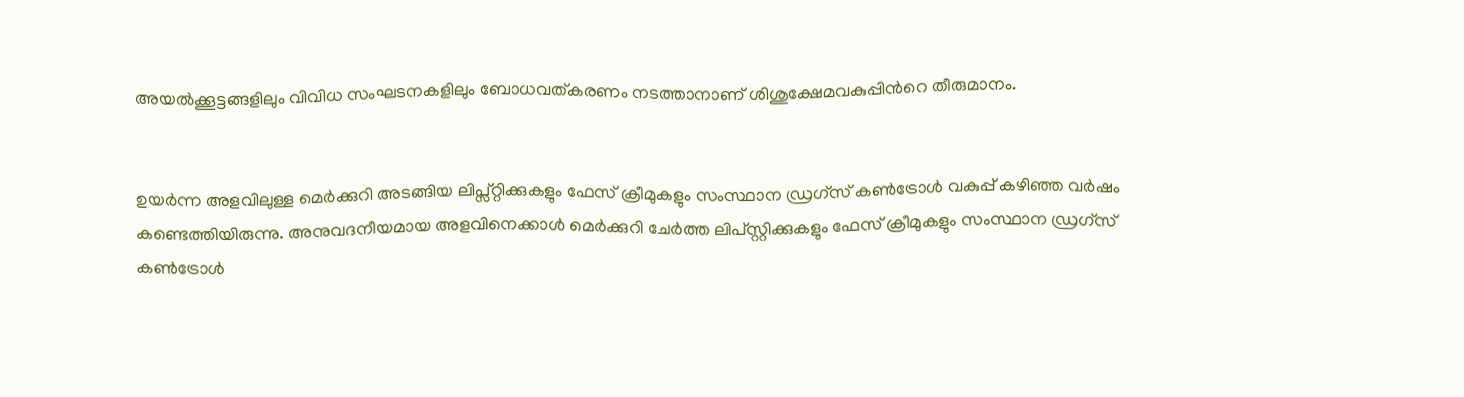അയൽക്കൂട്ടങ്ങളിലും വിവിധ സംഘടനകളിലും ബോധവത്കരണം നടത്താനാണ് ശിശുക്ഷേമവകുപ്പിന്‍റെ തീരുമാനം.


ഉയർന്ന അളവിലുള്ള മെർക്കുറി അടങ്ങിയ ലിപ്സ്റ്റിക്കുകളും ഫേസ് ക്രീമുകളും സംസ്ഥാന ഡ്രഗ്സ് കൺട്രോൾ വകുപ്പ് കഴിഞ്ഞ വർഷം കണ്ടെത്തിയിരുന്നു. അനുവദനീയമായ അളവിനെക്കാൾ മെർക്കുറി ചേർത്ത ലിപ്‌സ്റ്റിക്കുകളും ഫേസ് ക്രീമുകളും സംസ്ഥാന ഡ്രഗ്‌സ് കൺട്രോൾ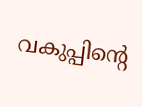വകുപ്പിന്റെ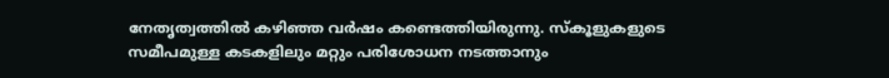നേതൃത്വത്തിൽ കഴിഞ്ഞ വർഷം കണ്ടെത്തിയിരുന്നു. സ്കൂളുകളുടെ സമീപമുള്ള കടകളിലും മറ്റും പരിശോധന നടത്താനും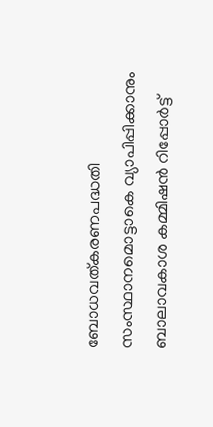ബോധവത്കരണപദ്ധതി സംസ്ഥാനമൊട്ടാകെ വ്യാപിപ്പിക്കാനും ബാലാവകാശ കമ്മിഷൻ റിപ്പോർട്ട്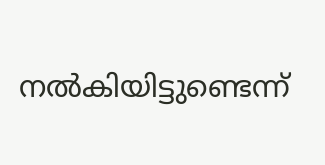നൽകിയിട്ടുണ്ടെന്ന്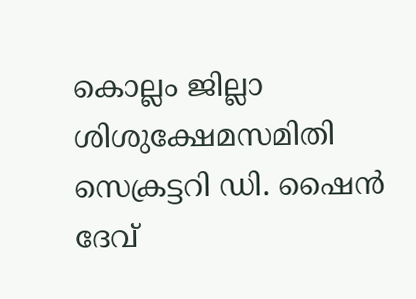കൊല്ലം ജില്ലാ ശിശുക്ഷേമസമിതി സെക്രട്ടറി ഡി. ഷൈൻ ദേവ്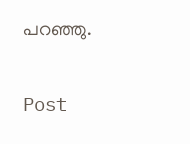പറഞ്ഞു.

Post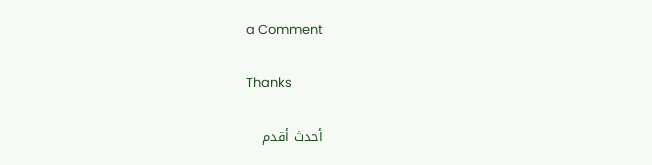a Comment

Thanks

أحدث أقدم